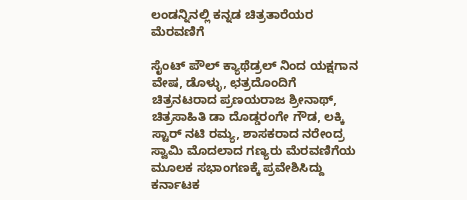ಲಂಡನ್ನಿನಲ್ಲಿ ಕನ್ನಡ ಚಿತ್ರತಾರೆಯರ ಮೆರವಣಿಗೆ

ಸೈಂಟ್ ಪೌಲ್ ಕ್ಯಾಥೆಡ್ರಲ್ ನಿಂದ ಯಕ್ಷಗಾನ ವೇಷ, ಡೊಳ್ಳು, ಛತ್ರದೊಂದಿಗೆ ಚಿತ್ರನಟರಾದ ಪ್ರಣಯರಾಜ ಶ್ರೀನಾಥ್, ಚಿತ್ರಸಾಹಿತಿ ಡಾ ದೊಡ್ಡರಂಗೇ ಗೌಡ, ಲಕ್ಕಿ ಸ್ಟಾರ್ ನಟಿ ರಮ್ಯ, ಶಾಸಕರಾದ ನರೇಂದ್ರ ಸ್ವಾಮಿ ಮೊದಲಾದ ಗಣ್ಯರು ಮೆರವಣಿಗೆಯ ಮೂಲಕ ಸಭಾಂಗಣಕ್ಕೆ ಪ್ರವೇಶಿಸಿದ್ದು ಕರ್ನಾಟಕ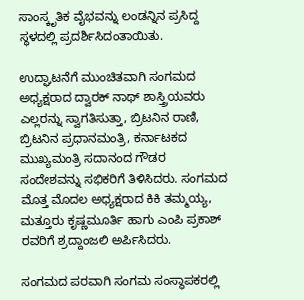ಸಾಂಸ್ಕೃತಿಕ ವೈಭವನ್ನು ಲಂಡನ್ನಿನ ಪ್ರಸಿದ್ದ ಸ್ಥಳದಲ್ಲಿ ಪ್ರದರ್ಶಿಸಿದಂತಾಯಿತು.

ಉದ್ಘಾಟನೆಗೆ ಮುಂಚಿತವಾಗಿ ಸಂಗಮದ ಅಧ್ಯಕ್ಷರಾದ ದ್ವಾರಕ್ ನಾಥ್ ಶಾಸ್ತ್ರಿಯವರು ಎಲ್ಲರನ್ನು ಸ್ವಾಗತಿಸುತ್ತಾ, ಬ್ರಿಟನಿನ ರಾಣಿ, ಬ್ರಿಟನಿನ ಪ್ರಧಾನಮಂತ್ರಿ, ಕರ್ನಾಟಕದ ಮುಖ್ಯಮಂತ್ರಿ ಸದಾನಂದ ಗೌಡರ ಸಂದೇಶವನ್ನು ಸಭಿಕರಿಗೆ ತಿಳಿಸಿದರು. ಸಂಗಮದ ಮೊತ್ತ ಮೊದಲ ಅಧ್ಯಕ್ಷರಾದ ಕಿಕಿ ತಮ್ಮಯ್ಯ, ಮತ್ತೂರು ಕೃಷ್ಣಮೂರ್ತಿ ಹಾಗು ಎಂಪಿ ಪ್ರಕಾಶ್ ರವರಿಗೆ ಶ್ರದ್ದಾಂಜಲಿ ಅರ್ಪಿಸಿದರು.

ಸಂಗಮದ ಪರವಾಗಿ ಸಂಗಮ ಸಂಸ್ಥಾಪಕರಲ್ಲಿ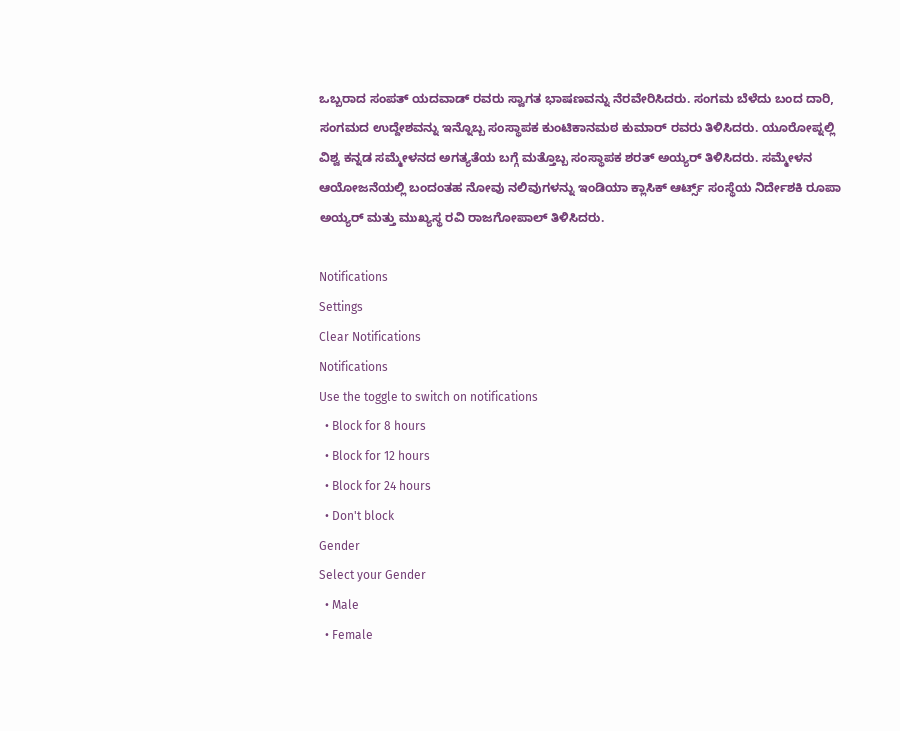ಒಬ್ಬರಾದ ಸಂಪತ್ ಯದವಾಡ್ ರವರು ಸ್ವಾಗತ ಭಾಷಣವನ್ನು ನೆರವೇರಿಸಿದರು. ಸಂಗಮ ಬೆಳೆದು ಬಂದ ದಾರಿ, ಸಂಗಮದ ಉದ್ದೇಶವನ್ನು ಇನ್ನೊಬ್ಬ ಸಂಸ್ಥಾಪಕ ಕುಂಟಿಕಾನಮಠ ಕುಮಾರ್ ರವರು ತಿಳಿಸಿದರು. ಯೂರೋಪ್ನಲ್ಲಿ ವಿಶ್ವ ಕನ್ನಡ ಸಮ್ಮೇಳನದ ಅಗತ್ಯತೆಯ ಬಗ್ಗೆ ಮತ್ತೊಬ್ಬ ಸಂಸ್ಥಾಪಕ ಶರತ್ ಅಯ್ಯರ್ ತಿಳಿಸಿದರು. ಸಮ್ಮೇಳನ ಆಯೋಜನೆಯಲ್ಲಿ ಬಂದಂತಹ ನೋವು ನಲಿವುಗಳನ್ನು ಇಂಡಿಯಾ ಕ್ಲಾಸಿಕ್ ಆರ್ಟ್ಸ್ ಸಂಸ್ಥೆಯ ನಿರ್ದೇಶಕಿ ರೂಪಾ ಅಯ್ಯರ್ ಮತ್ತು ಮುಖ್ಯಸ್ಥ ರವಿ ರಾಜಗೋಪಾಲ್ ತಿಳಿಸಿದರು.

Notifications
Settings
Clear Notifications
Notifications
Use the toggle to switch on notifications
  • Block for 8 hours
  • Block for 12 hours
  • Block for 24 hours
  • Don't block
Gender
Select your Gender
  • Male
  • Female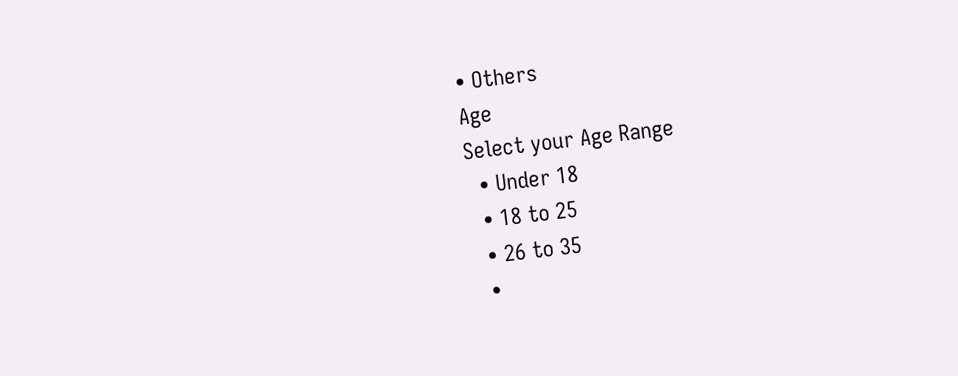• Others
Age
Select your Age Range
  • Under 18
  • 18 to 25
  • 26 to 35
  •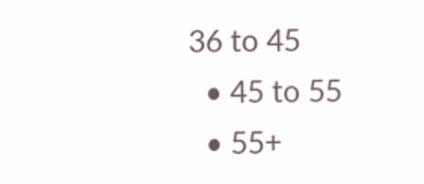36 to 45
  • 45 to 55
  • 55+